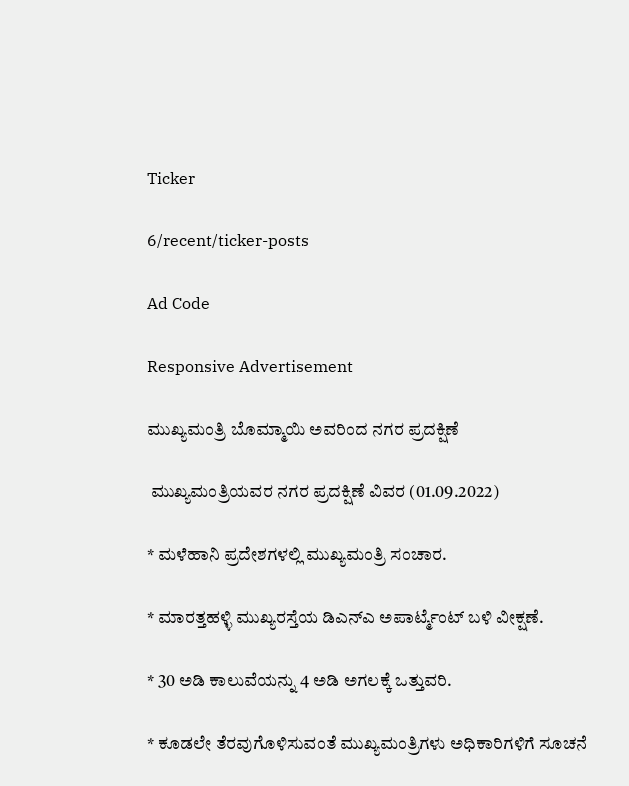Ticker

6/recent/ticker-posts

Ad Code

Responsive Advertisement

ಮುಖ್ಯಮಂತ್ರಿ ಬೊಮ್ಮಾಯಿ ಅವರಿಂದ ನಗರ ಪ್ರದಕ್ಷಿಣೆ

 ಮುಖ್ಯಮಂತ್ರಿಯವರ ನಗರ ಪ್ರದಕ್ಷಿಣೆ ವಿವರ (01.09.2022)

* ಮಳೆಹಾನಿ ಪ್ರದೇಶಗಳಲ್ಲಿ ಮುಖ್ಯಮಂತ್ರಿ ಸಂಚಾರ.

* ಮಾರತ್ತಹಳ್ಳಿ ಮುಖ್ಯರಸ್ತೆಯ ಡಿಎನ್ಎ ಅಪಾರ್ಟ್ಮೆಂಟ್ ಬಳಿ ವೀಕ್ಷಣೆ.

* 30 ಅಡಿ ಕಾಲುವೆಯನ್ನು 4 ಅಡಿ ಅಗಲಕ್ಕೆ ಒತ್ತುವರಿ.

* ಕೂಡಲೇ ತೆರವುಗೊಳಿಸುವಂತೆ ಮುಖ್ಯಮಂತ್ರಿಗಳು ಅಧಿಕಾರಿಗಳಿಗೆ ಸೂಚನೆ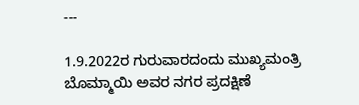---

1.9.2022ರ ಗುರುವಾರದಂದು ಮುಖ್ಯಮಂತ್ರಿ ಬೊಮ್ಮಾಯಿ ಅವರ ನಗರ ಪ್ರದಕ್ಷಿಣೆ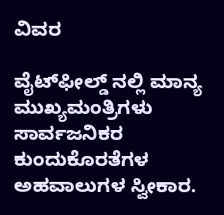ವಿವರ

ವೈಟ್‍ಫೀಲ್ಡ್ ನಲ್ಲಿ ಮಾನ್ಯ ಮುಖ್ಯಮಂತ್ರಿಗಳು ಸಾರ್ವಜನಿಕರ ಕುಂದುಕೊರತೆಗಳ ಅಹವಾಲುಗಳ ಸ್ವೀಕಾರ.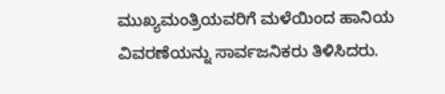ಮುಖ್ಯಮಂತ್ರಿಯವರಿಗೆ ಮಳೆಯಿಂದ ಹಾನಿಯ ವಿವರಣೆಯನ್ನು ಸಾರ್ವಜನಿಕರು ತಿಳಿಸಿದರು.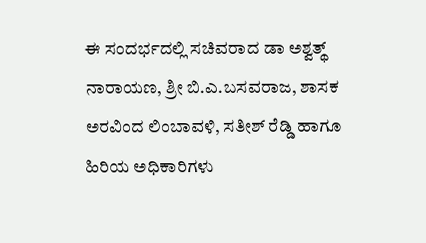ಈ ಸಂದರ್ಭದಲ್ಲಿ ಸಚಿವರಾದ ಡಾ ಅಶ್ವತ್ಥ್ ನಾರಾಯಣ, ಶ್ರೀ ಬಿ.ಎ.ಬಸವರಾಜ, ಶಾಸಕ ಅರವಿಂದ ಲಿಂಬಾವಳಿ, ಸತೀಶ್ ರೆಡ್ಡಿ ಹಾಗೂ ಹಿರಿಯ ಅಧಿಕಾರಿಗಳು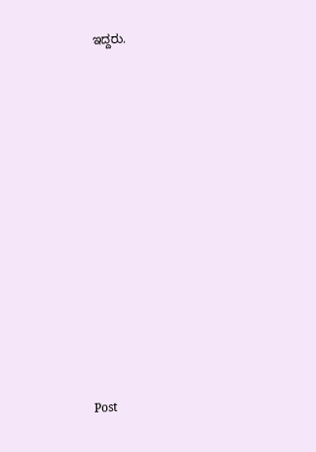ಇದ್ದರು.


















Post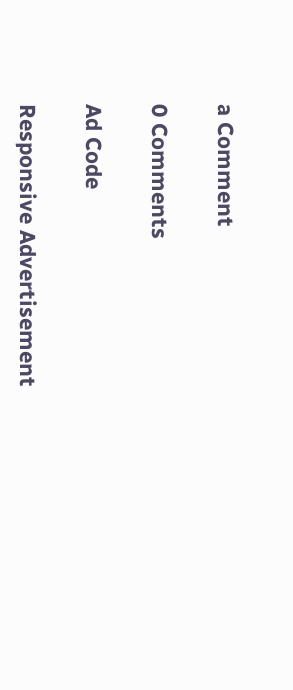a Comment

0 Comments

Ad Code

Responsive Advertisement